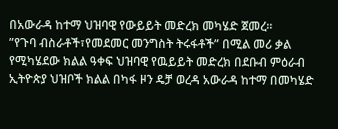በአውራዳ ከተማ ህዝባዊ የውይይት መድረክ መካሄድ ጀመረ።
”የጉባ ብስራቶች፣የመደመር መንግስት ትሩፋቶች” በሚል መሪ ቃል የሚካሄደው ክልል ዓቀፍ ህዝባዊ የዉይይት መድረክ በደቡብ ምዕራብ ኢትዮጵያ ህዝቦች ክልል በካፋ ዞን ዴቻ ወረዳ አውራዳ ከተማ በመካሄድ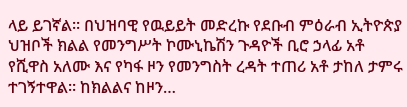ላይ ይገኛል። በህዝባዊ የዉይይት መድረኩ የደቡብ ምዕራብ ኢትዮጵያ ህዝቦች ክልል የመንግሥት ኮሙኒኬሽን ጉዳዮች ቢሮ ኃላፊ አቶ የሺዋስ አለሙ እና የካፋ ዞን የመንግስት ረዳት ተጠሪ አቶ ታከለ ታምሩ ተገኝተዋል። ከክልልና ከዞን…